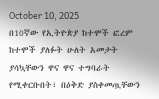October 10, 2025
በ10ኛው የኢትዮጵያ ከተሞች ፎረም ከተሞች ያለፉት ሁለት አመታት ያሳኳቸውን ዋና ዋና ተግባራት የሚቀርቡበት፣ በዕቅድ ያስቀመጧቸውን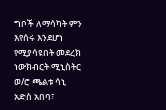ግቦች ለማሳካት ምን እየሰሩ እንደሆነ የሚያሳዩበት መደረክ ነውክብርት ሚኒስትር ወ/ሮ ጫልቱ ሳኒ
አድስ አበባ፣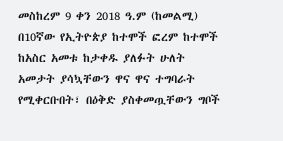መስከረም 9 ቀን 2018 ዓ.ም (ከመልሚ) በ10ኛው የኢትዮጵያ ከተሞች ፎረም ከተሞች ከአስር አመቱ ከታቀዱ ያለፉት ሁለት አመታት ያሳኳቸውን ዋና ዋና ተግባራት የሚቀርቡበት፣ በዕቅድ ያስቀመጧቸውን ግቦች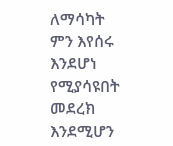ለማሳካት ምን እየሰሩ እንደሆነ የሚያሳዩበት መደረክ እንደሚሆን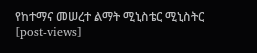የከተማና መሠረተ ልማት ሚኒስቴር ሚኒስትር
[post-views]